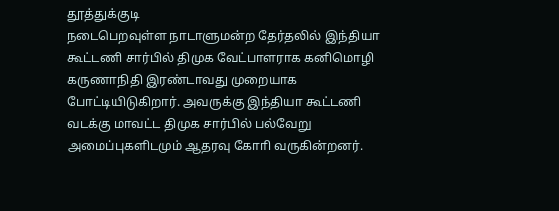தூத்துக்குடி
நடைபெறவுள்ள நாடாளுமன்ற தேர்தலில் இந்தியா கூட்டணி சார்பில் திமுக வேட்பாளராக கனிமொழி கருணாநிதி இரண்டாவது முறையாக போட்டியிடுகிறார். அவருக்கு இந்தியா கூட்டணி வடக்கு மாவட்ட திமுக சார்பில் பல்வேறு அமைப்புகளிடமும் ஆதரவு கோாி வருகின்றனர்.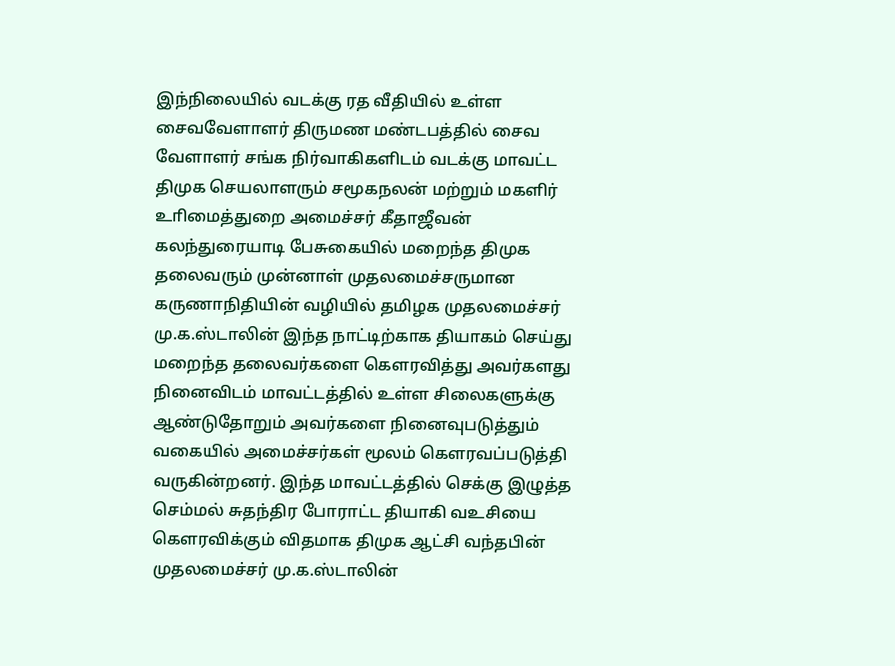இந்நிலையில் வடக்கு ரத வீதியில் உள்ள சைவவேளாளர் திருமண மண்டபத்தில் சைவ வேளாளர் சங்க நிர்வாகிகளிடம் வடக்கு மாவட்ட திமுக செயலாளரும் சமூகநலன் மற்றும் மகளிர் உாிமைத்துறை அமைச்சர் கீதாஜீவன் கலந்துரையாடி பேசுகையில் மறைந்த திமுக தலைவரும் முன்னாள் முதலமைச்சருமான கருணாநிதியின் வழியில் தமிழக முதலமைச்சர் மு.க.ஸ்டாலின் இந்த நாட்டிற்காக தியாகம் செய்து மறைந்த தலைவர்களை கௌரவித்து அவர்களது நினைவிடம் மாவட்டத்தில் உள்ள சிலைகளுக்கு ஆண்டுதோறும் அவர்களை நினைவுபடுத்தும் வகையில் அமைச்சர்கள் மூலம் கௌரவப்படுத்தி வருகின்றனர். இந்த மாவட்டத்தில் செக்கு இழுத்த செம்மல் சுதந்திர போராட்ட தியாகி வஉசியை கௌரவிக்கும் விதமாக திமுக ஆட்சி வந்தபின் முதலமைச்சர் மு.க.ஸ்டாலின்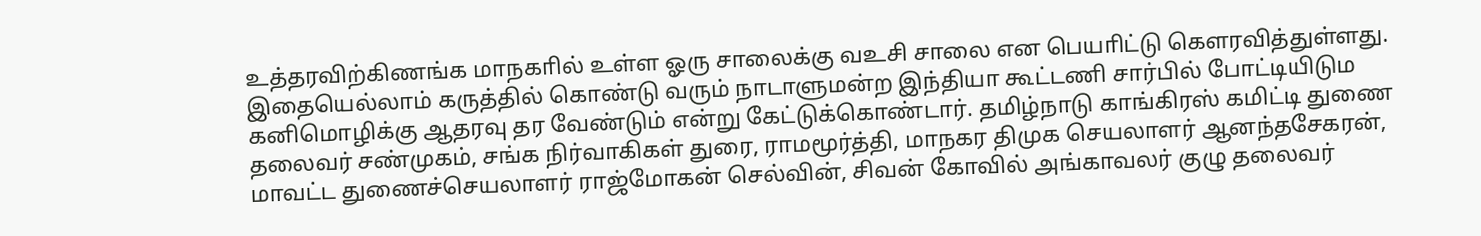உத்தரவிற்கிணங்க மாநகாில் உள்ள ஓரு சாலைக்கு வஉசி சாலை என பெயாிட்டு கௌரவித்துள்ளது. இதையெல்லாம் கருத்தில் கொண்டு வரும் நாடாளுமன்ற இந்தியா கூட்டணி சார்பில் போட்டியிடும கனிமொழிக்கு ஆதரவு தர வேண்டும் என்று கேட்டுக்கொண்டார். தமிழ்நாடு காங்கிரஸ் கமிட்டி துணை தலைவர் சண்முகம், சங்க நிர்வாகிகள் துரை, ராமமூர்த்தி, மாநகர திமுக செயலாளர் ஆனந்தசேகரன், மாவட்ட துணைச்செயலாளர் ராஜ்மோகன் செல்வின், சிவன் கோவில் அங்காவலர் குழு தலைவர்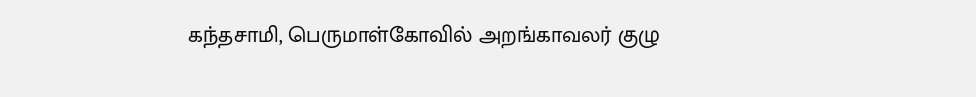கந்தசாமி, பெருமாள்கோவில் அறங்காவலர் குழு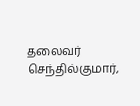தலைவர் செந்தில்குமார்,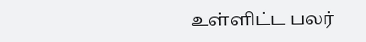உள்ளிட்ட பலர்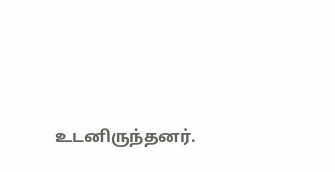உடனிருந்தனர்.